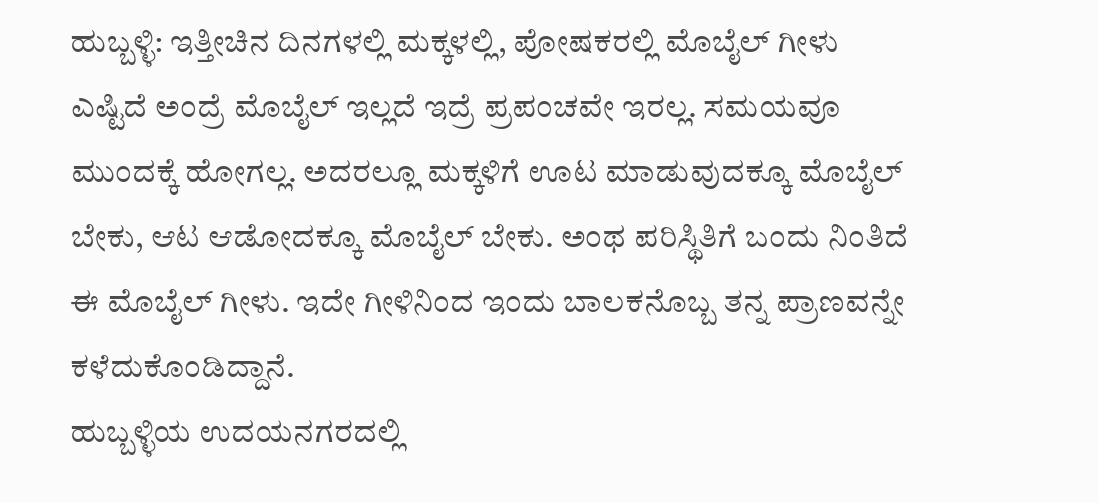ಹುಬ್ಬಳ್ಳಿ: ಇತ್ತೀಚಿನ ದಿನಗಳಲ್ಲಿ ಮಕ್ಕಳಲ್ಲಿ, ಪೋಷಕರಲ್ಲಿ ಮೊಬೈಲ್ ಗೀಳು ಎಷ್ಟಿದೆ ಅಂದ್ರೆ ಮೊಬೈಲ್ ಇಲ್ಲದೆ ಇದ್ರೆ ಪ್ರಪಂಚವೇ ಇರಲ್ಲ. ಸಮಯವೂ ಮುಂದಕ್ಕೆ ಹೋಗಲ್ಲ. ಅದರಲ್ಲೂ ಮಕ್ಕಳಿಗೆ ಊಟ ಮಾಡುವುದಕ್ಕೂ ಮೊಬೈಲ್ ಬೇಕು, ಆಟ ಆಡೋದಕ್ಕೂ ಮೊಬೈಲ್ ಬೇಕು. ಅಂಥ ಪರಿಸ್ಥಿತಿಗೆ ಬಂದು ನಿಂತಿದೆ ಈ ಮೊಬೈಲ್ ಗೀಳು. ಇದೇ ಗೀಳಿನಿಂದ ಇಂದು ಬಾಲಕನೊಬ್ಬ ತನ್ನ ಪ್ರಾಣವನ್ನೇ ಕಳೆದುಕೊಂಡಿದ್ದಾನೆ.
ಹುಬ್ಬಳ್ಳಿಯ ಉದಯನಗರದಲ್ಲಿ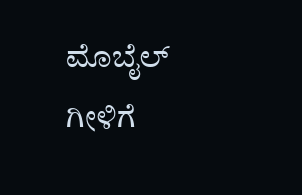ಮೊಬೈಲ್ ಗೀಳಿಗೆ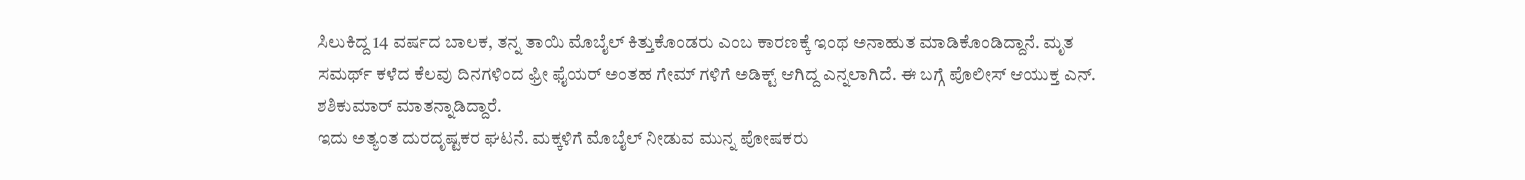ಸಿಲುಕಿದ್ದ 14 ವರ್ಷದ ಬಾಲಕ, ತನ್ನ ತಾಯಿ ಮೊಬೈಲ್ ಕಿತ್ತುಕೊಂಡರು ಎಂಬ ಕಾರಣಕ್ಕೆ ಇಂಥ ಅನಾಹುತ ಮಾಡಿಕೊಂಡಿದ್ದಾನೆ. ಮೃತ ಸಮರ್ಥ್ ಕಳೆದ ಕೆಲವು ದಿನಗಳಿಂದ ಫ್ರೀ ಫೈಯರ್ ಅಂತಹ ಗೇಮ್ ಗಳಿಗೆ ಅಡಿಕ್ಟ್ ಆಗಿದ್ದ ಎನ್ನಲಾಗಿದೆ. ಈ ಬಗ್ಗೆ ಪೊಲೀಸ್ ಆಯುಕ್ತ ಎನ್. ಶಶಿಕುಮಾರ್ ಮಾತನ್ನಾಡಿದ್ದಾರೆ.
ಇದು ಅತ್ಯಂತ ದುರದೃಷ್ಟಕರ ಘಟನೆ. ಮಕ್ಕಳಿಗೆ ಮೊಬೈಲ್ ನೀಡುವ ಮುನ್ನ ಪೋಷಕರು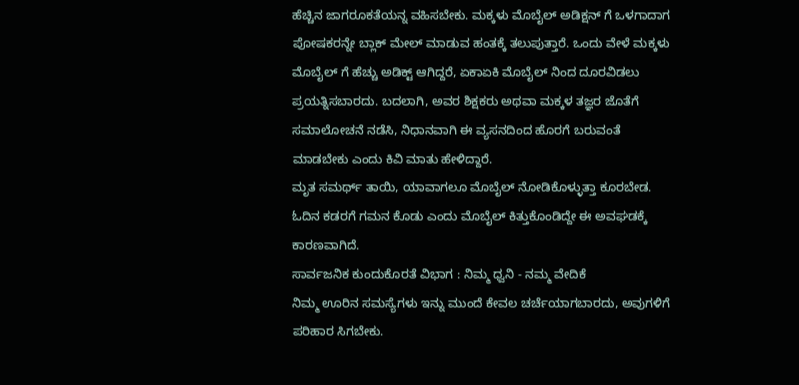ಹೆಚ್ಚಿನ ಜಾಗರೂಕತೆಯನ್ನ ವಹಿಸಬೇಕು. ಮಕ್ಕಳು ಮೊಬೈಲ್ ಅಡಿಕ್ಷನ್ ಗೆ ಒಳಗಾದಾಗ ಪೋಷಕರನ್ನೇ ಬ್ಲಾಕ್ ಮೇಲ್ ಮಾಡುವ ಹಂತಕ್ಕೆ ತಲುಪುತ್ತಾರೆ. ಒಂದು ವೇಳೆ ಮಕ್ಕಳು ಮೊಬೈಲ್ ಗೆ ಹೆಚ್ಚು ಅಡಿಕ್ಟ್ ಆಗಿದ್ದರೆ, ಏಕಾಏಕಿ ಮೊಬೈಲ್ ನಿಂದ ದೂರವಿಡಲು ಪ್ರಯತ್ನಿಸಬಾರದು. ಬದಲಾಗಿ, ಅವರ ಶಿಕ್ಷಕರು ಅಥವಾ ಮಕ್ಕಳ ತಜ್ಞರ ಜೊತೆಗೆ ಸಮಾಲೋಚನೆ ನಡೆಸಿ, ನಿಧಾನವಾಗಿ ಈ ವ್ಯಸನದಿಂದ ಹೊರಗೆ ಬರುವಂತೆ ಮಾಡಬೇಕು ಎಂದು ಕಿವಿ ಮಾತು ಹೇಳಿದ್ದಾರೆ.
ಮೃತ ಸಮರ್ಥ್ ತಾಯಿ, ಯಾವಾಗಲೂ ಮೊಬೈಲ್ ನೋಡಿಕೊಳ್ಳುತ್ತಾ ಕೂರಬೇಡ. ಓದಿನ ಕಡರಗೆ ಗಮನ ಕೊಡು ಎಂದು ಮೊಬೈಲ್ ಕಿತ್ತುಕೊಂಡಿದ್ದೇ ಈ ಅವಘಡಕ್ಕೆ ಕಾರಣವಾಗಿದೆ.
ಸಾರ್ವಜನಿಕ ಕುಂದುಕೊರತೆ ವಿಭಾಗ : ನಿಮ್ಮ ಧ್ವನಿ - ನಮ್ಮ ವೇದಿಕೆ
ನಿಮ್ಮ ಊರಿನ ಸಮಸ್ಯೆಗಳು ಇನ್ನು ಮುಂದೆ ಕೇವಲ ಚರ್ಚೆಯಾಗಬಾರದು, ಅವುಗಳಿಗೆ ಪರಿಹಾರ ಸಿಗಬೇಕು.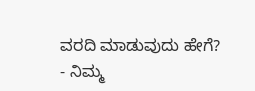ವರದಿ ಮಾಡುವುದು ಹೇಗೆ?
- ನಿಮ್ಮ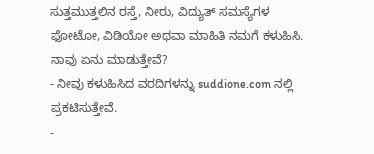ಸುತ್ತಮುತ್ತಲಿನ ರಸ್ತೆ, ನೀರು, ವಿದ್ಯುತ್ ಸಮಸ್ಯೆಗಳ ಫೋಟೋ, ವಿಡಿಯೋ ಅಥವಾ ಮಾಹಿತಿ ನಮಗೆ ಕಳುಹಿಸಿ.
ನಾವು ಏನು ಮಾಡುತ್ತೇವೆ?
- ನೀವು ಕಳುಹಿಸಿದ ವರದಿಗಳನ್ನು suddione.com ನಲ್ಲಿ ಪ್ರಕಟಿಸುತ್ತೇವೆ.
-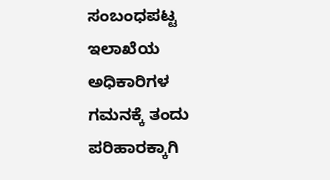ಸಂಬಂಧಪಟ್ಟ ಇಲಾಖೆಯ ಅಧಿಕಾರಿಗಳ ಗಮನಕ್ಕೆ ತಂದು ಪರಿಹಾರಕ್ಕಾಗಿ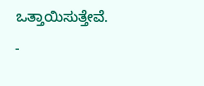ಒತ್ತಾಯಿಸುತ್ತೇವೆ.
-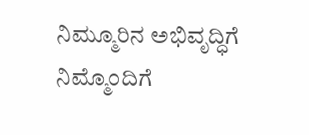ನಿಮ್ಮೂರಿನ ಅಭಿವೃದ್ಧಿಗೆ ನಿಮ್ಮೊಂದಿಗೆ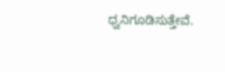ಧ್ವನಿಗೂಡಿಸುತ್ತೇವೆ.